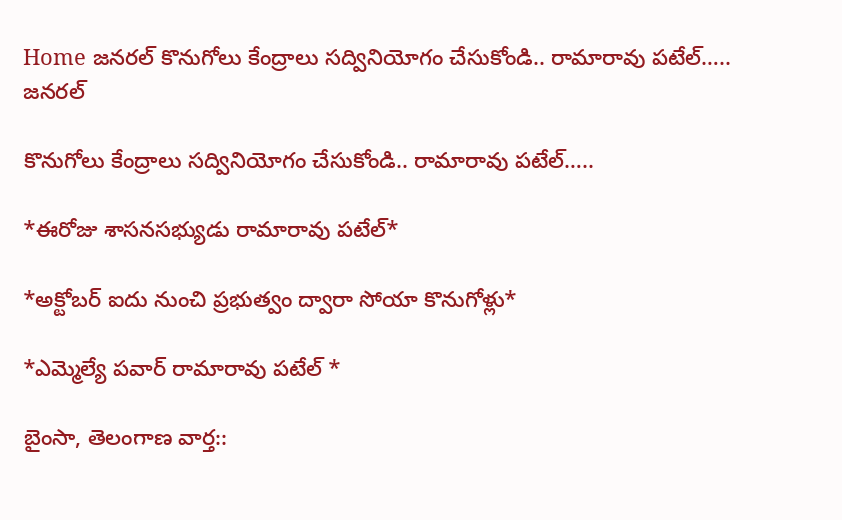Home జనరల్ కొనుగోలు కేంద్రాలు సద్వినియోగం చేసుకోండి.. రామారావు పటేల్…..
జనరల్

కొనుగోలు కేంద్రాలు సద్వినియోగం చేసుకోండి.. రామారావు పటేల్…..

*ఈరోజు శాసనసభ్యుడు రామారావు పటేల్*

*అక్టోబర్ ఐదు నుంచి ప్రభుత్వం ద్వారా సోయా కొనుగోళ్లు*

*ఎమ్మెల్యే పవార్ రామారావు పటేల్ *

బైంసా, తెలంగాణ వార్త::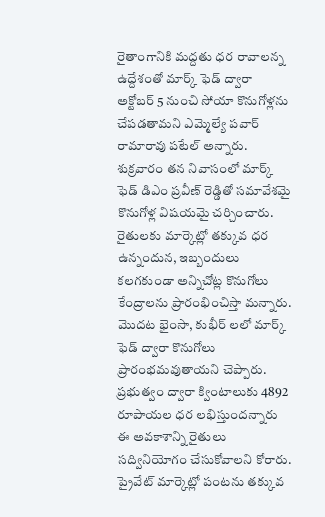రైతాంగానికి మద్దతు ధర రావాలన్న ఉద్దేశంతో మార్క్ ఫెడ్ ద్వారా అక్టోబర్ 5 నుంచి సోయా కొనుగోళ్లను చేపడతామని ఎమ్మెల్యే పవార్ రామారావు పటేల్ అన్నారు. శుక్రవారం తన నివాసంలో మార్క్ ఫెడ్ డిఎం ప్రవీణ్ రెడ్డితో సమావేశమై కొనుగోళ్ల విషయమై చర్చించారు. రైతులకు మార్కెట్లో తక్కువ ధర ఉన్నందున, ఇబ్బందులు కలగకుండా అన్నిచోట్ల కొనుగోలు కేంద్రాలను ప్రారంభించిస్తా మన్నారు. మొదట భైంసా, కుభీర్ లలో మార్క్ ఫెడ్ ద్వారా కొనుగోలు ప్రారంభమవుతాయని చెప్పారు. ప్రభుత్వం ద్వారా క్వింటాలుకు 4892 రూపాయల ధర లభిస్తుందన్నారు ఈ అవకాశాన్ని రైతులు సద్వినియోగం చేసుకోవాలని కోరారు. ప్రైవేట్ మార్కెట్లో పంటను తక్కువ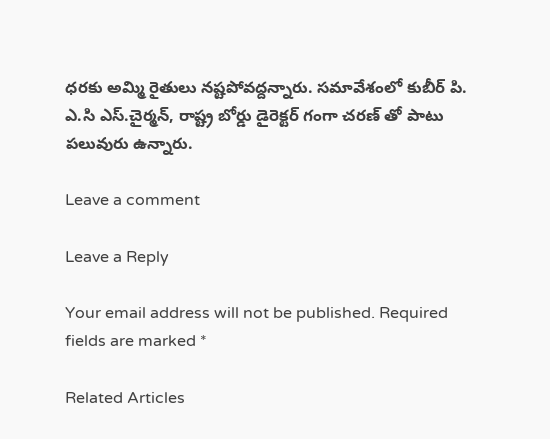ధరకు అమ్మి రైతులు నష్టపోవద్దన్నారు. సమావేశంలో కుబీర్ పి. ఎ.సి ఎస్.చైర్మన్, రాష్ట్ర బోర్డు డైరెక్టర్ గంగా చరణ్ తో పాటు పలువురు ఉన్నారు.

Leave a comment

Leave a Reply

Your email address will not be published. Required fields are marked *

Related Articles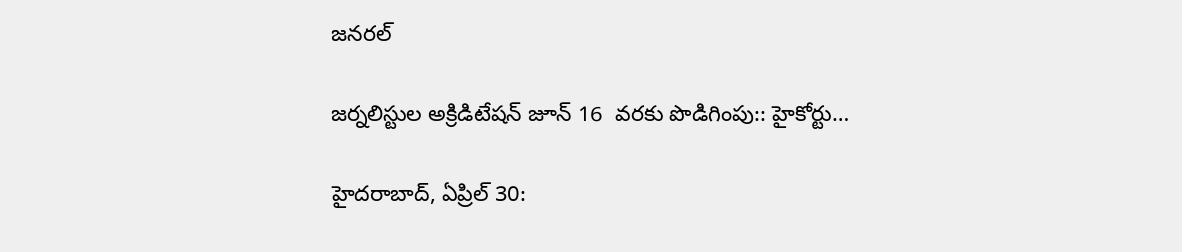జనరల్

జర్నలిస్టుల అక్రిడిటేషన్ జూన్ 16  వరకు పొడిగింపు:: హైకోర్టు…

హైదరాబాద్, ఏప్రిల్ 30: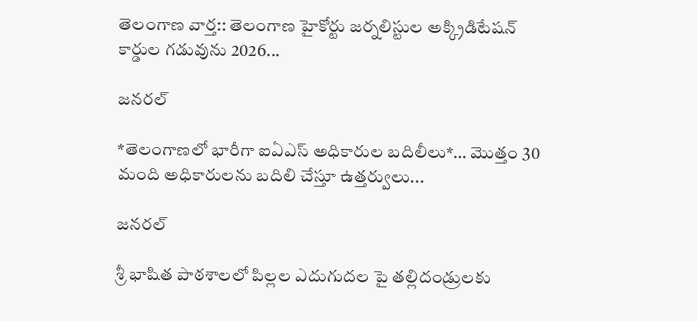తెలంగాణ వార్త:: తెలంగాణ హైకోర్టు జర్నలిస్టుల అక్క్రిడిటేషన్ కార్డుల గడువును 2026...

జనరల్

*తెలంగాణలో భారీగా ఐఏఎస్ అధికారుల బదిలీలు*… మొత్తం 30 మంది అధికారులను బదిలి చేస్తూ ఉత్తర్వులు...

జనరల్

శ్రీ భాషిత పాఠశాలలో పిల్లల ఎదుగుదల పై తల్లిదండ్రులకు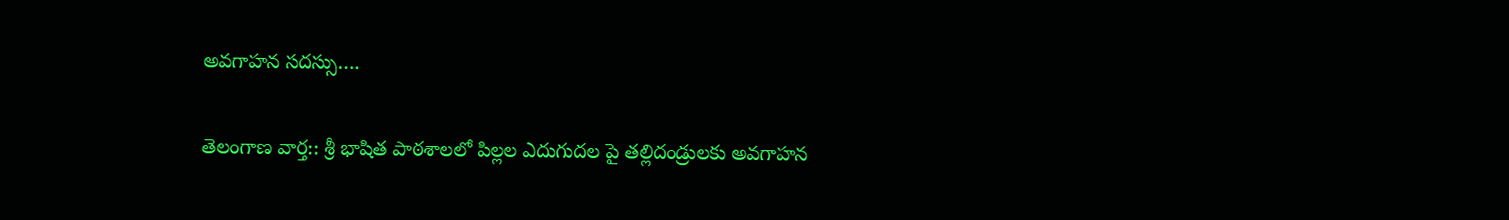అవగాహన సదస్సు….

తెలంగాణ వార్త:: శ్రీ భాషిత పాఠశాలలో పిల్లల ఎదుగుదల పై తల్లిదండ్రులకు అవగాహన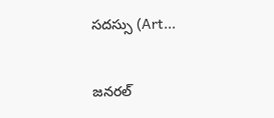సదస్సు (Art...

జనరల్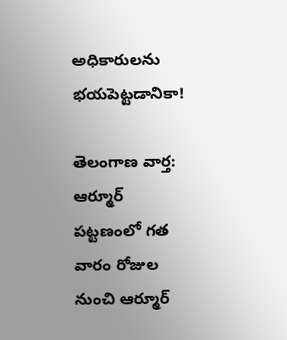అధికారులను భయపెట్టడానికా!

తెలంగాణ వార్త: ఆర్మూర్ పట్టణంలో గత వారం రోజుల నుంచి ఆర్మూర్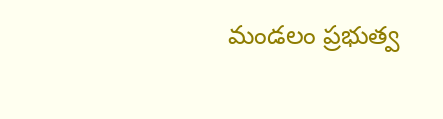మండలం ప్రభుత్వ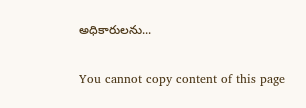అధికారులను...

You cannot copy content of this page